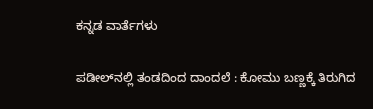ಕನ್ನಡ ವಾರ್ತೆಗಳು

ಪಡೀಲ್‌ನಲ್ಲಿ ತಂಡದಿಂದ ದಾಂದಲೆ : ಕೋಮು ಬಣ್ಣಕ್ಕೆ ತಿರುಗಿದ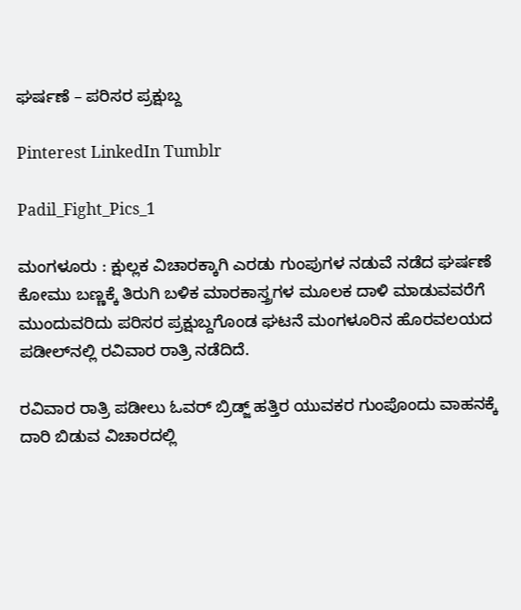ಘರ್ಷಣೆ – ಪರಿಸರ ಪ್ರಕ್ಷುಬ್ದ

Pinterest LinkedIn Tumblr

Padil_Fight_Pics_1

ಮಂಗಳೂರು : ಕ್ಷುಲ್ಲಕ ವಿಚಾರಕ್ಕಾಗಿ ಎರಡು ಗುಂಪುಗಳ ನಡುವೆ ನಡೆದ ಘರ್ಷಣೆ ಕೋಮು ಬಣ್ಣಕ್ಕೆ ತಿರುಗಿ ಬಳಿಕ ಮಾರಕಾಸ್ತ್ರಗಳ ಮೂಲಕ ದಾಳಿ ಮಾಡುವವರೆಗೆ ಮುಂದುವರಿದು ಪರಿಸರ ಪ್ರಕ್ಷುಬ್ದಗೊಂಡ ಘಟನೆ ಮಂಗಳೂರಿನ ಹೊರವಲಯದ ಪಡೀಲ್‌ನಲ್ಲಿ ರವಿವಾರ ರಾತ್ರಿ ನಡೆದಿದೆ.

ರವಿವಾರ ರಾತ್ರಿ ಪಡೀಲು ಓವರ್ ಬ್ರಿಡ್ಜ್ ಹತ್ತಿರ ಯುವಕರ ಗುಂಪೊಂದು ವಾಹನಕ್ಕೆ ದಾರಿ ಬಿಡುವ ವಿಚಾರದಲ್ಲಿ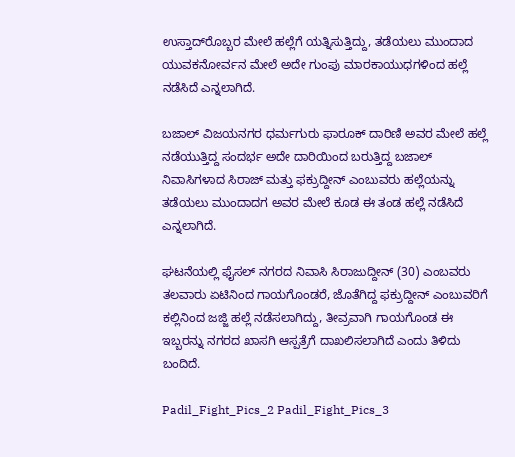ಉಸ್ತಾದ್‌ರೊಬ್ಬರ ಮೇಲೆ ಹಲ್ಲೆಗೆ ಯತ್ನಿಸುತ್ತಿದ್ದು, ತಡೆಯಲು ಮುಂದಾದ ಯುವಕನೋರ್ವನ ಮೇಲೆ ಅದೇ ಗುಂಪು ಮಾರಕಾಯುಧಗಳಿಂದ ಹಲ್ಲೆ ನಡೆಸಿದೆ ಎನ್ನಲಾಗಿದೆ.

ಬಜಾಲ್ ವಿಜಯನಗರ ಧರ್ಮಗುರು ಫಾರೂಕ್ ದಾರಿಣಿ ಅವರ ಮೇಲೆ ಹಲ್ಲೆ ನಡೆಯುತ್ತಿದ್ದ ಸಂದರ್ಭ ಅದೇ ದಾರಿಯಿಂದ ಬರುತ್ತಿದ್ದ ಬಜಾಲ್ ನಿವಾಸಿಗಳಾದ ಸಿರಾಜ್ ಮತ್ತು ಫಕ್ರುದ್ದೀನ್ ಎಂಬುವರು ಹಲ್ಲೆಯನ್ನು ತಡೆಯಲು ಮುಂದಾದಗ ಅವರ ಮೇಲೆ ಕೂಡ ಈ ತಂಡ ಹಲ್ಲೆ ನಡೆಸಿದೆ ಎನ್ನಲಾಗಿದೆ.

ಘಟನೆಯಲ್ಲಿ ಫೈಸಲ್ ನಗರದ ನಿವಾಸಿ ಸಿರಾಜುದ್ದೀನ್ (30) ಎಂಬವರು ತಲವಾರು ಏಟಿನಿಂದ ಗಾಯಗೊಂಡರೆ, ಜೊತೆಗಿದ್ದ ಫಕ್ರುದ್ದೀನ್ ಎಂಬುವರಿಗೆ ಕಲ್ಲಿನಿಂದ ಜಜ್ಜಿ ಹಲ್ಲೆ ನಡೆಸಲಾಗಿದ್ದು, ತೀವ್ರವಾಗಿ ಗಾಯಗೊಂಡ ಈ ಇಬ್ಬರನ್ನು ನಗರದ ಖಾಸಗಿ ಆಸ್ಪತ್ರೆಗೆ ದಾಖಲಿಸಲಾಗಿದೆ ಎಂದು ತಿಳಿದು ಬಂದಿದೆ.

Padil_Fight_Pics_2 Padil_Fight_Pics_3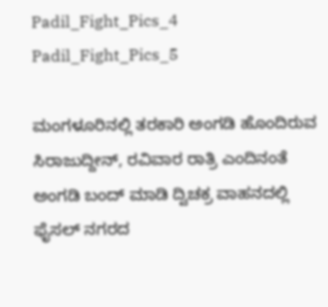Padil_Fight_Pics_4 Padil_Fight_Pics_5

ಮಂಗಳೂರಿನಲ್ಲಿ ತರಕಾರಿ ಅಂಗಡಿ ಹೊಂದಿರುವ ಸಿರಾಜುದ್ದೀನ್, ರವಿವಾರ ರಾತ್ರಿ ಎಂದಿನಂತೆ ಅಂಗಡಿ ಬಂದ್ ಮಾಡಿ ದ್ವಿಚಕ್ರ ವಾಹನದಲ್ಲಿ ಫೈಸಲ್ ನಗರದ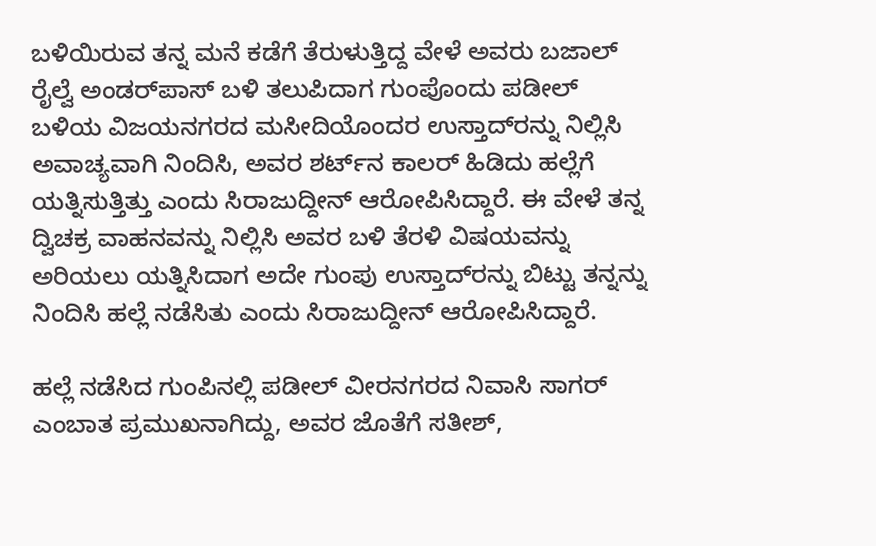ಬಳಿಯಿರುವ ತನ್ನ ಮನೆ ಕಡೆಗೆ ತೆರುಳುತ್ತಿದ್ದ ವೇಳೆ ಅವರು ಬಜಾಲ್ ರೈಲ್ವೆ ಅಂಡರ್‌ಪಾಸ್ ಬಳಿ ತಲುಪಿದಾಗ ಗುಂಪೊಂದು ಪಡೀಲ್ ಬಳಿಯ ವಿಜಯನಗರದ ಮಸೀದಿಯೊಂದರ ಉಸ್ತಾದ್‌ರನ್ನು ನಿಲ್ಲಿಸಿ ಅವಾಚ್ಯವಾಗಿ ನಿಂದಿಸಿ, ಅವರ ಶರ್ಟ್‌ನ ಕಾಲರ್ ಹಿಡಿದು ಹಲ್ಲೆಗೆ ಯತ್ನಿಸುತ್ತಿತ್ತು ಎಂದು ಸಿರಾಜುದ್ದೀನ್ ಆರೋಪಿಸಿದ್ದಾರೆ. ಈ ವೇಳೆ ತನ್ನ ದ್ವಿಚಕ್ರ ವಾಹನವನ್ನು ನಿಲ್ಲಿಸಿ ಅವರ ಬಳಿ ತೆರಳಿ ವಿಷಯವನ್ನು ಅರಿಯಲು ಯತ್ನಿಸಿದಾಗ ಅದೇ ಗುಂಪು ಉಸ್ತಾದ್‌ರನ್ನು ಬಿಟ್ಟು ತನ್ನನ್ನು ನಿಂದಿಸಿ ಹಲ್ಲೆ ನಡೆಸಿತು ಎಂದು ಸಿರಾಜುದ್ದೀನ್ ಆರೋಪಿಸಿದ್ದಾರೆ.

ಹಲ್ಲೆ ನಡೆಸಿದ ಗುಂಪಿನಲ್ಲಿ ಪಡೀಲ್ ವೀರನಗರದ ನಿವಾಸಿ ಸಾಗರ್ ಎಂಬಾತ ಪ್ರಮುಖನಾಗಿದ್ದು, ಅವರ ಜೊತೆಗೆ ಸತೀಶ್,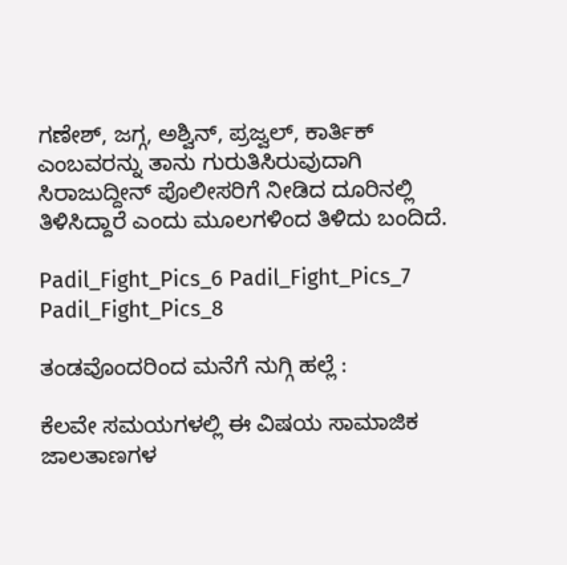ಗಣೇಶ್, ಜಗ್ಗ, ಅಶ್ವಿನ್, ಪ್ರಜ್ವಲ್, ಕಾರ್ತಿಕ್ ಎಂಬವರನ್ನು ತಾನು ಗುರುತಿಸಿರುವುದಾಗಿ ಸಿರಾಜುದ್ದೀನ್ ಪೊಲೀಸರಿಗೆ ನೀಡಿದ ದೂರಿನಲ್ಲಿ ತಿಳಿಸಿದ್ದಾರೆ ಎಂದು ಮೂಲಗಳಿಂದ ತಿಳಿದು ಬಂದಿದೆ.

Padil_Fight_Pics_6 Padil_Fight_Pics_7 Padil_Fight_Pics_8

ತಂಡವೊಂದರಿಂದ ಮನೆಗೆ ನುಗ್ಗಿ ಹಲ್ಲೆ :

ಕೆಲವೇ ಸಮಯಗಳಲ್ಲಿ ಈ ವಿಷಯ ಸಾಮಾಜಿಕ ಜಾಲತಾಣಗಳ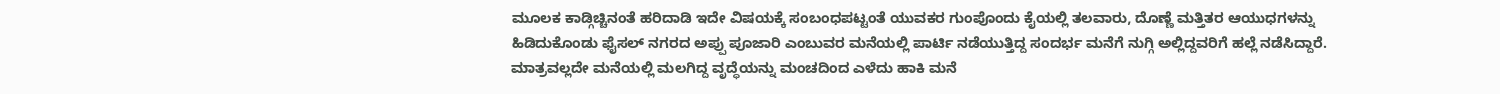ಮೂಲಕ ಕಾಡ್ಗಿಚ್ಚಿನಂತೆ ಹರಿದಾಡಿ ಇದೇ ವಿಷಯಕ್ಕೆ ಸಂಬಂಧಪಟ್ಟಂತೆ ಯುವಕರ ಗುಂಪೊಂದು ಕೈಯಲ್ಲಿ ತಲವಾರು, ದೊಣ್ಣೆ ಮತ್ತಿತರ ಆಯುಧಗಳನ್ನು ಹಿಡಿದುಕೊಂಡು ಫೈಸಲ್ ನಗರದ ಅಪ್ಪು ಪೂಜಾರಿ ಎಂಬುವರ ಮನೆಯಲ್ಲಿ ಪಾರ್ಟಿ ನಡೆಯುತ್ತಿದ್ದ ಸಂದರ್ಭ ಮನೆಗೆ ನುಗ್ಗಿ ಅಲ್ಲಿದ್ದವರಿಗೆ ಹಲ್ಲೆ ನಡೆಸಿದ್ದಾರೆ. ಮಾತ್ರವಲ್ಲದೇ ಮನೆಯಲ್ಲಿ ಮಲಗಿದ್ದ ವೃದ್ಧೆಯನ್ನು ಮಂಚದಿಂದ ಎಳೆದು ಹಾಕಿ ಮನೆ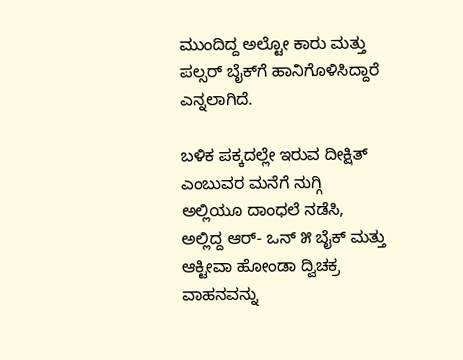ಮುಂದಿದ್ದ ಅಲ್ಟೋ ಕಾರು ಮತ್ತು ಪಲ್ಸರ್ ಬೈಕ್‌ಗೆ ಹಾನಿಗೊಳಿಸಿದ್ದಾರೆ ಎನ್ನಲಾಗಿದೆ.

ಬಳಿಕ ಪಕ್ಕದಲ್ಲೇ ಇರುವ ದೀಕ್ಷಿತ್ ಎಂಬುವರ ಮನೆಗೆ ನುಗ್ಗಿ ಅಲ್ಲಿಯೂ ದಾಂಧಲೆ ನಡೆಸಿ, ಅಲ್ಲಿದ್ದ ಆರ್- ಒನ್ ೫ ಬೈಕ್ ಮತ್ತು ಆಕ್ಟೀವಾ ಹೋಂಡಾ ದ್ವಿಚಕ್ರ ವಾಹನವನ್ನು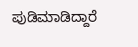ಪುಡಿಮಾಡಿದ್ದಾರೆ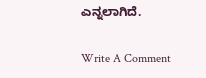ಎನ್ನಲಾಗಿದೆ.

Write A Comment